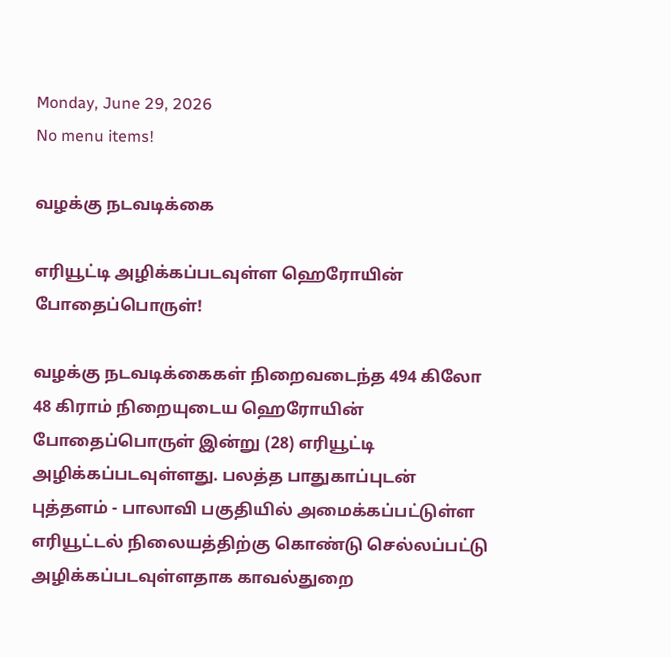Monday, June 29, 2026
No menu items!

வழக்கு நடவடிக்கை

எரியூட்டி அழிக்கப்படவுள்ள ஹெரோயின் போதைப்பொருள்!

வழக்கு நடவடிக்கைகள் நிறைவடைந்த 494 கிலோ 48 கிராம் நிறையுடைய ஹெரோயின் போதைப்பொருள் இன்று (28) எரியூட்டி அழிக்கப்படவுள்ளது. பலத்த பாதுகாப்புடன் புத்தளம் - பாலாவி பகுதியில் அமைக்கப்பட்டுள்ள எரியூட்டல் நிலையத்திற்கு கொண்டு செல்லப்பட்டு அழிக்கப்படவுள்ளதாக காவல்துறை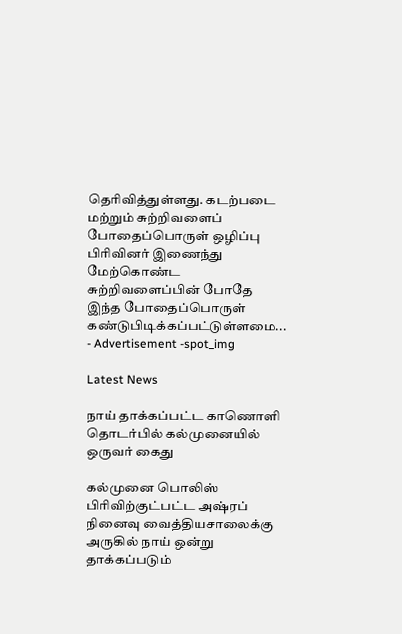தெரிவித்துள்ளது. கடற்படை மற்றும் சுற்றிவளைப் போதைப்பொருள் ஒழிப்பு பிரிவினர் இணைந்து மேற்கொண்ட சுற்றிவளைப்பின் போதே இந்த போதைப்பொருள் கண்டுபிடிக்கப்பட்டுள்ளமை...
- Advertisement -spot_img

Latest News

நாய் தாக்கப்பட்ட காணொளி தொடர்பில் கல்முனையில் ஒருவர் கைது

கல்முனை பொலிஸ் பிரிவிற்குட்பட்ட அஷ்ரப் நினைவு வைத்தியசாலைக்கு அருகில் நாய் ஒன்று தாக்கப்படும்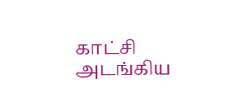காட்சி அடங்கிய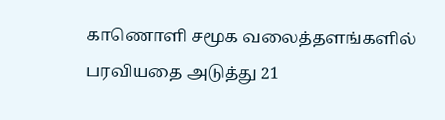காணொளி சமூக வலைத்தளங்களில் பரவியதை அடுத்து 21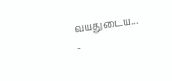வயதுடைய...
-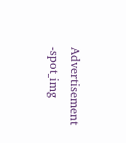Advertisement -spot_img